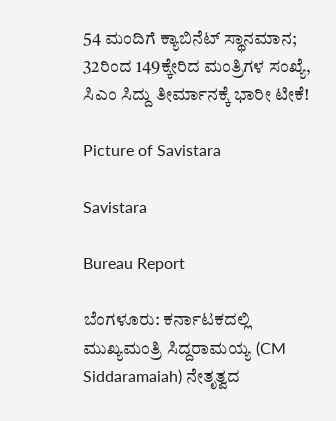54 ಮಂದಿಗೆ ಕ್ಯಾಬಿನೆಟ್ ಸ್ಥಾನಮಾನ; 32ರಿಂದ 149ಕ್ಕೇರಿದ ಮಂತ್ರಿಗಳ ಸಂಖ್ಯೆ, ಸಿಎಂ ಸಿದ್ದು ತೀರ್ಮಾನಕ್ಕೆ ಭಾರೀ ಟೀಕೆ!

Picture of Savistara

Savistara

Bureau Report

ಬೆಂಗಳೂರು: ಕರ್ನಾಟಕದಲ್ಲಿ ಮುಖ್ಯಮಂತ್ರಿ ಸಿದ್ದರಾಮಯ್ಯ (CM Siddaramaiah) ನೇತೃತ್ವದ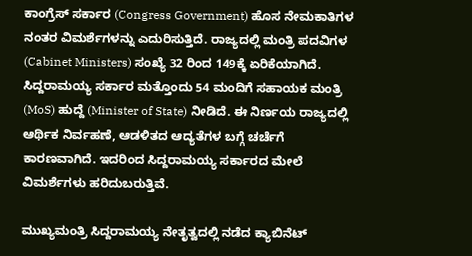ಕಾಂಗ್ರೆಸ್ ಸರ್ಕಾರ (Congress Government) ಹೊಸ ನೇಮಕಾತಿಗಳ ನಂತರ ವಿಮರ್ಶೆಗಳನ್ನು ಎದುರಿಸುತ್ತಿದೆ. ರಾಜ್ಯದಲ್ಲಿ ಮಂತ್ರಿ ಪದವಿಗಳ (Cabinet Ministers) ಸಂಖ್ಯೆ 32 ರಿಂದ 149ಕ್ಕೆ ಏರಿಕೆಯಾಗಿದೆ. ಸಿದ್ದರಾಮಯ್ಯ ಸರ್ಕಾರ ಮತ್ತೊಂದು 54 ಮಂದಿಗೆ ಸಹಾಯಕ ಮಂತ್ರಿ (MoS) ಹುದ್ದೆ (Minister of State) ನೀಡಿದೆ. ಈ ನಿರ್ಣಯ ರಾಜ್ಯದಲ್ಲಿ ಆರ್ಥಿಕ ನಿರ್ವಹಣೆ, ಆಡಳಿತದ ಆದ್ಯತೆಗಳ ಬಗ್ಗೆ ಚರ್ಚೆಗೆ ಕಾರಣವಾಗಿದೆ. ಇದರಿಂದ ಸಿದ್ದರಾಮಯ್ಯ ಸರ್ಕಾರದ ಮೇಲೆ ವಿಮರ್ಶೆಗಳು ಹರಿದುಬರುತ್ತಿವೆ.

ಮುಖ್ಯಮಂತ್ರಿ ಸಿದ್ದರಾಮಯ್ಯ ನೇತೃತ್ವದಲ್ಲಿ ನಡೆದ ಕ್ಯಾಬಿನೆಟ್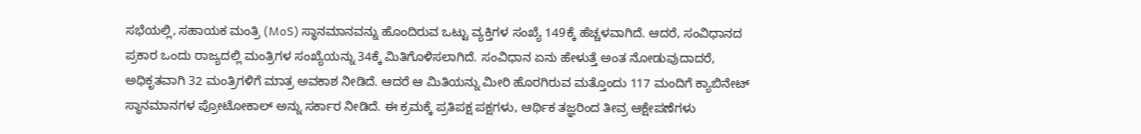ಸಭೆಯಲ್ಲಿ, ಸಹಾಯಕ ಮಂತ್ರಿ (MoS) ಸ್ಥಾನಮಾನವನ್ನು ಹೊಂದಿರುವ ಒಟ್ಟು ವ್ಯಕ್ತಿಗಳ ಸಂಖ್ಯೆ 149ಕ್ಕೆ ಹೆಚ್ಚಳವಾಗಿದೆ. ಆದರೆ, ಸಂವಿಧಾನದ ಪ್ರಕಾರ ಒಂದು ರಾಜ್ಯದಲ್ಲಿ ಮಂತ್ರಿಗಳ ಸಂಖ್ಯೆಯನ್ನು 34ಕ್ಕೆ ಮಿತಿಗೊಳಿಸಲಾಗಿದೆ. ಸಂವಿಧಾನ ಏನು ಹೇಳುತ್ತೆ ಅಂತ ನೋಡುವುದಾದರೆ, ಅಧಿಕೃತವಾಗಿ 32 ಮಂತ್ರಿಗಳಿಗೆ ಮಾತ್ರ ಅವಕಾಶ ನೀಡಿದೆ. ಆದರೆ ಆ ಮಿತಿಯನ್ನು ಮೀರಿ ಹೊರಗಿರುವ ಮತ್ತೊಂದು 117 ಮಂದಿಗೆ ಕ್ಯಾಬಿನೇಟ್ ಸ್ಥಾನಮಾನಗಳ ಪ್ರೋಟೋಕಾಲ್ ಅನ್ನು ಸರ್ಕಾರ ನೀಡಿದೆ. ಈ ಕ್ರಮಕ್ಕೆ ಪ್ರತಿಪಕ್ಷ ಪಕ್ಷಗಳು, ಆರ್ಥಿಕ ತಜ್ಞರಿಂದ ತೀವ್ರ ಆಕ್ಷೇಪಣೆಗಳು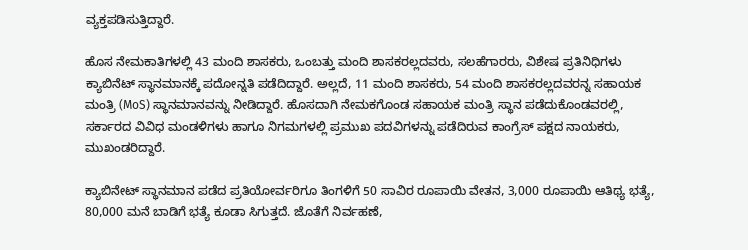ವ್ಯಕ್ತಪಡಿಸುತ್ತಿದ್ದಾರೆ.

ಹೊಸ ನೇಮಕಾತಿಗಳಲ್ಲಿ 43 ಮಂದಿ ಶಾಸಕರು, ಒಂಬತ್ತು ಮಂದಿ ಶಾಸಕರಲ್ಲದವರು, ಸಲಹೆಗಾರರು, ವಿಶೇಷ ಪ್ರತಿನಿಧಿಗಳು ಕ್ಯಾಬಿನೆಟ್ ಸ್ಥಾನಮಾನಕ್ಕೆ ಪದೋನ್ನತಿ ಪಡೆದಿದ್ದಾರೆ. ಅಲ್ಲದೆ, 11 ಮಂದಿ ಶಾಸಕರು, 54 ಮಂದಿ ಶಾಸಕರಲ್ಲದವರನ್ನ ಸಹಾಯಕ ಮಂತ್ರಿ (MoS) ಸ್ಥಾನಮಾನವನ್ನು ನೀಡಿದ್ದಾರೆ. ಹೊಸದಾಗಿ ನೇಮಕಗೊಂಡ ಸಹಾಯಕ ಮಂತ್ರಿ ಸ್ಥಾನ ಪಡೆದುಕೊಂಡವರಲ್ಲಿ, ಸರ್ಕಾರದ ವಿವಿಧ ಮಂಡಳಿಗಳು ಹಾಗೂ ನಿಗಮಗಳಲ್ಲಿ ಪ್ರಮುಖ ಪದವಿಗಳನ್ನು ಪಡೆದಿರುವ ಕಾಂಗ್ರೆಸ್ ಪಕ್ಷದ ನಾಯಕರು, ಮುಖಂಡರಿದ್ದಾರೆ.

ಕ್ಯಾಬಿನೇಟ್ ಸ್ಥಾನಮಾನ ಪಡೆದ ಪ್ರತಿಯೋರ್ವರಿಗೂ ತಿಂಗಳಿಗೆ 50 ಸಾವಿರ ರೂಪಾಯಿ ವೇತನ, 3,000 ರೂಪಾಯಿ ಆತಿಥ್ಯ ಭತ್ಯೆ, 80,000 ಮನೆ ಬಾಡಿಗೆ ಭತ್ಯೆ ಕೂಡಾ ಸಿಗುತ್ತದೆ. ಜೊತೆಗೆ ನಿರ್ವಹಣೆ,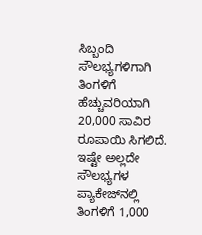ಸಿಬ್ಬಂದಿ ಸೌಲಭ್ಯಗಳಿಗಾಗಿ ತಿಂಗಳಿಗೆ ಹೆಚ್ಚುವರಿಯಾಗಿ 20,000 ಸಾವಿರ ರೂಪಾಯಿ ಸಿಗಲಿದೆ. ಇಷ್ಟೇ ಅಲ್ಲದೇ ಸೌಲಭ್ಯಗಳ ಪ್ಯಾಕೇಜ್‌ನಲ್ಲಿ ತಿಂಗಳಿಗೆ 1,000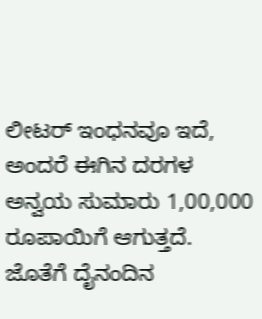ಲೀಟರ್ ಇಂಧನವೂ ಇದೆ, ಅಂದರೆ ಈಗಿನ ದರಗಳ ಅನ್ವಯ ಸುಮಾರು 1,00,000 ರೂಪಾಯಿಗೆ ಆಗುತ್ತದೆ. ಜೊತೆಗೆ ದೈನಂದಿನ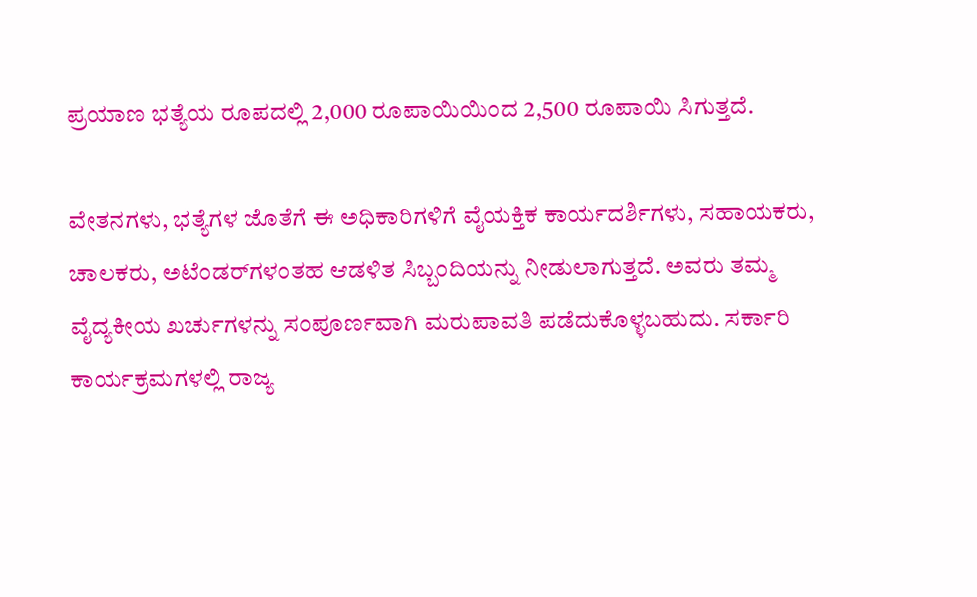ಪ್ರಯಾಣ ಭತ್ಯೆಯ ರೂಪದಲ್ಲಿ 2,000 ರೂಪಾಯಿಯಿಂದ 2,500 ರೂಪಾಯಿ ಸಿಗುತ್ತದೆ.

ವೇತನಗಳು, ಭತ್ಯೆಗಳ ಜೊತೆಗೆ ಈ ಅಧಿಕಾರಿಗಳಿಗೆ ವೈಯಕ್ತಿಕ ಕಾರ್ಯದರ್ಶಿಗಳು, ಸಹಾಯಕರು, ಚಾಲಕರು, ಅಟೆಂಡರ್‌ಗಳಂತಹ ಆಡಳಿತ ಸಿಬ್ಬಂದಿಯನ್ನು ನೀಡುಲಾಗುತ್ತದೆ. ಅವರು ತಮ್ಮ ವೈದ್ಯಕೀಯ ಖರ್ಚುಗಳನ್ನು ಸಂಪೂರ್ಣವಾಗಿ ಮರುಪಾವತಿ ಪಡೆದುಕೊಳ್ಳಬಹುದು. ಸರ್ಕಾರಿ ಕಾರ್ಯಕ್ರಮಗಳಲ್ಲಿ ರಾಜ್ಯ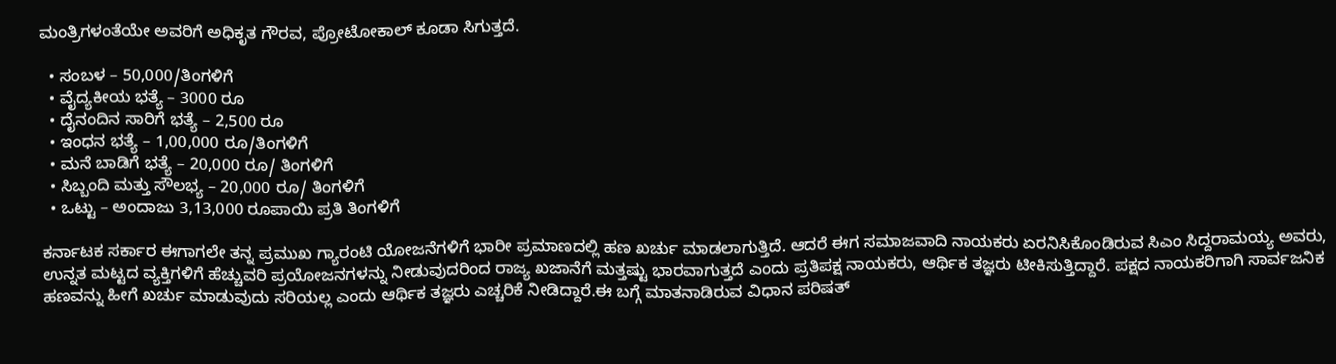ಮಂತ್ರಿಗಳಂತೆಯೇ ಅವರಿಗೆ ಅಧಿಕೃತ ಗೌರವ, ಪ್ರೋಟೋಕಾಲ್ ಕೂಡಾ ಸಿಗುತ್ತದೆ.

  • ಸಂಬಳ – 50,000/ತಿಂಗಳಿಗೆ
  • ವೈದ್ಯಕೀಯ ಭತ್ಯೆ – 3000 ರೂ
  • ದೈನಂದಿನ ಸಾರಿಗೆ ಭತ್ಯೆ – 2,500 ರೂ
  • ಇಂಧನ ಭತ್ಯೆ – 1,00,000 ರೂ/ತಿಂಗಳಿಗೆ
  • ಮನೆ ಬಾಡಿಗೆ ಭತ್ಯೆ – 20,000 ರೂ/ ತಿಂಗಳಿಗೆ
  • ಸಿಬ್ಬಂದಿ ಮತ್ತು ಸೌಲಭ್ಯ – 20,000 ರೂ/ ತಿಂಗಳಿಗೆ
  • ಒಟ್ಟು – ಅಂದಾಜು 3,13,000 ರೂಪಾಯಿ ಪ್ರತಿ ತಿಂಗಳಿಗೆ

ಕರ್ನಾಟಕ ಸರ್ಕಾರ ಈಗಾಗಲೇ ತನ್ನ ಪ್ರಮುಖ ಗ್ಯಾರಂಟಿ ಯೋಜನೆಗಳಿಗೆ ಭಾರೀ ಪ್ರಮಾಣದಲ್ಲಿ ಹಣ ಖರ್ಚು ಮಾಡಲಾಗುತ್ತಿದೆ. ಆದರೆ ಈಗ ಸಮಾಜವಾದಿ ನಾಯಕರು ಏರನಿಸಿಕೊಂಡಿರುವ ಸಿಎಂ ಸಿದ್ದರಾಮಯ್ಯ ಅವರು, ಉನ್ನತ ಮಟ್ಟದ ವ್ಯಕ್ತಿಗಳಿಗೆ ಹೆಚ್ಚುವರಿ ಪ್ರಯೋಜನಗಳನ್ನು ನೀಡುವುದರಿಂದ ರಾಜ್ಯ ಖಜಾನೆಗೆ ಮತ್ತಷ್ಟು ಭಾರವಾಗುತ್ತದೆ ಎಂದು ಪ್ರತಿಪಕ್ಷ ನಾಯಕರು, ಆರ್ಥಿಕ ತಜ್ಞರು ಟೀಕಿಸುತ್ತಿದ್ದಾರೆ. ಪಕ್ಷದ ನಾಯಕರಿಗಾಗಿ ಸಾರ್ವಜನಿಕ ಹಣವನ್ನು ಹೀಗೆ ಖರ್ಚು ಮಾಡುವುದು ಸರಿಯಲ್ಲ ಎಂದು ಆರ್ಥಿಕ ತಜ್ಞರು ಎಚ್ಚರಿಕೆ ನೀಡಿದ್ದಾರೆ.ಈ ಬಗ್ಗೆ ಮಾತನಾಡಿರುವ ವಿಧಾನ ಪರಿಷತ್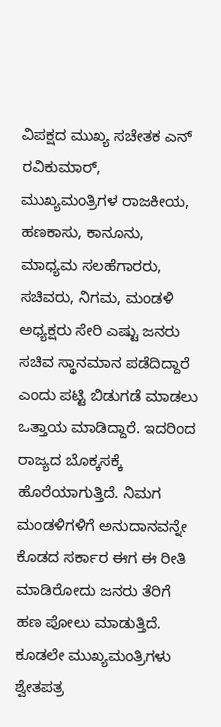ವಿಪಕ್ಷದ ಮುಖ್ಯ ಸಚೇತಕ ಎನ್ ರವಿಕುಮಾರ್, ಮುಖ್ಯಮಂತ್ರಿಗಳ ರಾಜಕೀಯ, ಹಣಕಾಸು, ಕಾನೂನು, ಮಾಧ್ಯಮ ಸಲಹೆಗಾರರು, ಸಚಿವರು, ನಿಗಮ, ಮಂಡಳಿ ಅಧ್ಯಕ್ಷರು ಸೇರಿ ಎಷ್ಟು ಜನರು ಸಚಿವ ಸ್ಥಾನಮಾನ ಪಡೆದಿದ್ದಾರೆ ಎಂದು ಪಟ್ಟಿ ಬಿಡುಗಡೆ ಮಾಡಲು ಒತ್ತಾಯ ಮಾಡಿದ್ದಾರೆ. ಇದರಿಂದ ರಾಜ್ಯದ ಬೊಕ್ಕಸಕ್ಕೆ ಹೊರೆಯಾಗುತ್ತಿದೆ. ನಿಮಗ ಮಂಡಳಿಗಳಿಗೆ ಅನುದಾನವನ್ನೇ ಕೊಡದ ಸರ್ಕಾರ ಈಗ ಈ ರೀತಿ ಮಾಡಿರೋದು ಜನರು ತೆರಿಗೆ ಹಣ ಪೋಲು ಮಾಡುತ್ತಿದೆ. ಕೂಡಲೇ ಮುಖ್ಯಮಂತ್ರಿಗಳು ಶ್ವೇತಪತ್ರ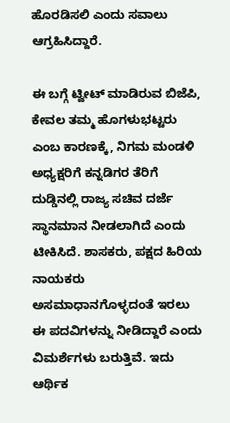ಹೊರಡಿಸಲಿ ಎಂದು ಸವಾಲು ಆಗ್ರಹಿಸಿದ್ದಾರೆ.

ಈ ಬಗ್ಗೆ ಟ್ವೀಟ್ ಮಾಡಿರುವ ಬಿಜೆಪಿ, ಕೇವಲ ತಮ್ಮ ಹೊಗಳುಭಟ್ಟರು ಎಂಬ ಕಾರಣಕ್ಕೆ, ನಿಗಮ ಮಂಡಳಿ ಅಧ್ಯಕ್ಷರಿಗೆ ಕನ್ನಡಿಗರ ತೆರಿಗೆ ದುಡ್ಡಿನಲ್ಲಿ ರಾಜ್ಯ ಸಚಿವ ದರ್ಜೆ ಸ್ಥಾನಮಾನ ನೀಡಲಾಗಿದೆ ಎಂದು ಟೀಕಿಸಿದೆ. ಶಾಸಕರು, ಪಕ್ಷದ ಹಿರಿಯ ನಾಯಕರು ಅಸಮಾಧಾನಗೊಳ್ಳದಂತೆ ಇರಲು ಈ ಪದವಿಗಳನ್ನು ನೀಡಿದ್ದಾರೆ ಎಂದು ವಿಮರ್ಶೆಗಳು ಬರುತ್ತಿವೆ. ಇದು ಆರ್ಥಿಕ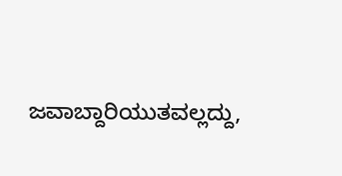ಜವಾಬ್ದಾರಿಯುತವಲ್ಲದ್ದು,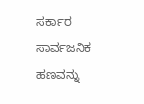ಸರ್ಕಾರ ಸಾರ್ವಜನಿಕ ಹಣವನ್ನು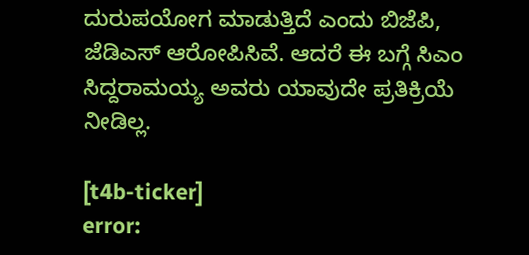ದುರುಪಯೋಗ ಮಾಡುತ್ತಿದೆ ಎಂದು ಬಿಜೆಪಿ, ಜೆಡಿಎಸ್ ಆರೋಪಿಸಿವೆ. ಆದರೆ ಈ ಬಗ್ಗೆ ಸಿಎಂ ಸಿದ್ದರಾಮಯ್ಯ ಅವರು ಯಾವುದೇ ಪ್ರತಿಕ್ರಿಯೆ ನೀಡಿಲ್ಲ.

[t4b-ticker]
error: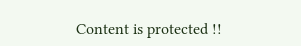Content is protected !!